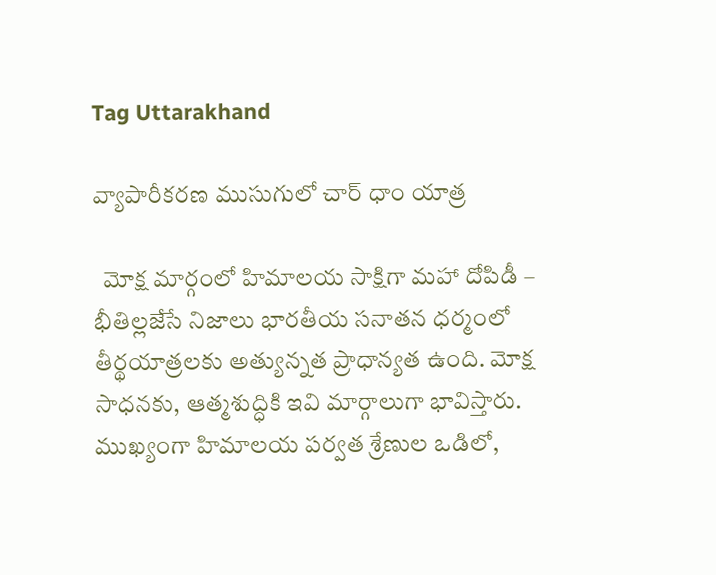Tag Uttarakhand

వ్యాపారీకరణ ముసుగులో చార్ ధాం యాత్ర

  మోక్ష మార్గంలో హిమాలయ సాక్షిగా మహా దోపిడీ – భీతిల్లజేసే నిజాలు భారతీయ సనాతన ధర్మంలో తీర్థయాత్రలకు అత్యున్నత ప్రాధాన్యత ఉంది. మోక్ష సాధనకు, ఆత్మశుద్ధికి ఇవి మార్గాలుగా భావిస్తారు. ముఖ్యంగా హిమాలయ పర్వత శ్రేణుల ఒడిలో,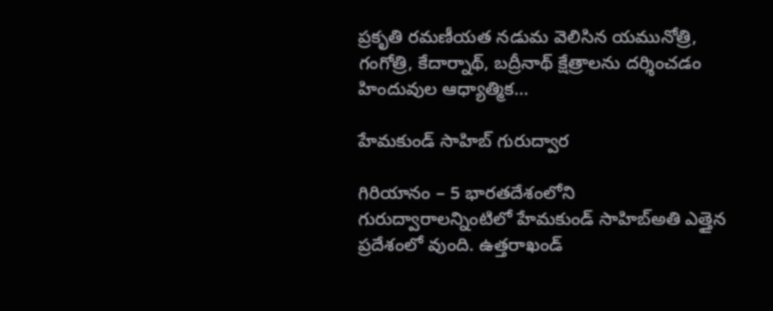ప్రకృతి రమణీయత నడుమ వెలిసిన యమునోత్రి, గంగోత్రి, కేదార్నాథ్, బద్రీనాథ్ క్షేత్రాలను దర్శించడం హిందువుల ఆధ్యాత్మిక…

హేమకుండ్ సాహిబ్ గురుద్వార

గిరియానం – 5 భారతదేశంలోని గురుద్వారాలన్నింటిలో హేమకుండ్ సాహిబ్అతి ఎత్తైన ప్రదేశంలో వుంది. ఉత్తరాఖండ్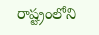రాష్ట్రంలోని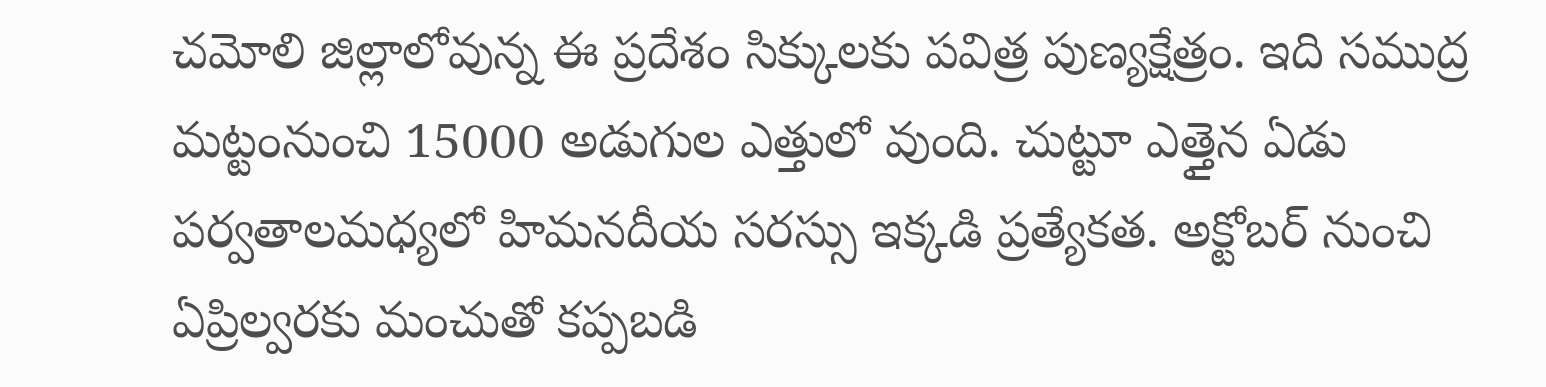చమోలి జిల్లాలోవున్న ఈ ప్రదేశం సిక్కులకు పవిత్ర పుణ్యక్షేత్రం. ఇది సముద్ర మట్టంనుంచి 15000 అడుగుల ఎత్తులో వుంది. చుట్టూ ఎత్తైన ఏడు పర్వతాలమధ్యలో హిమనదీయ సరస్సు ఇక్కడి ప్రత్యేకత. అక్టోబర్ నుంచి ఏప్రిల్వరకు మంచుతో కప్పబడి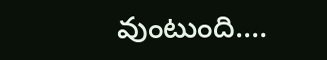వుంటుంది.…